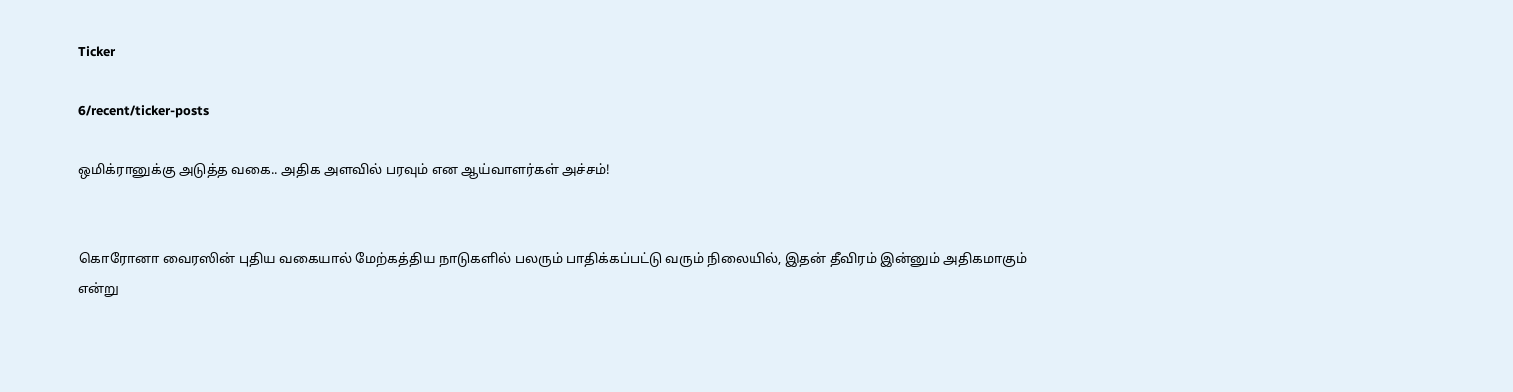Ticker

6/recent/ticker-posts

ஒமிக்ரானுக்கு அடுத்த வகை.. அதிக அளவில் பரவும் என ஆய்வாளர்கள் அச்சம்!


கொரோனா வைரஸின் புதிய வகையால் மேற்கத்திய நாடுகளில் பலரும் பாதிக்கப்பட்டு வரும் நிலையில், இதன் தீவிரம் இன்னும் அதிகமாகும் என்று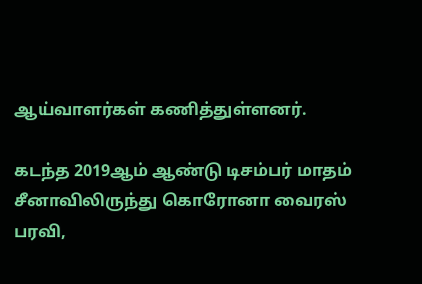ஆய்வாளர்கள் கணித்துள்ளனர்.

கடந்த 2019ஆம் ஆண்டு டிசம்பர் மாதம் சீனாவிலிருந்து கொரோனா வைரஸ் பரவி,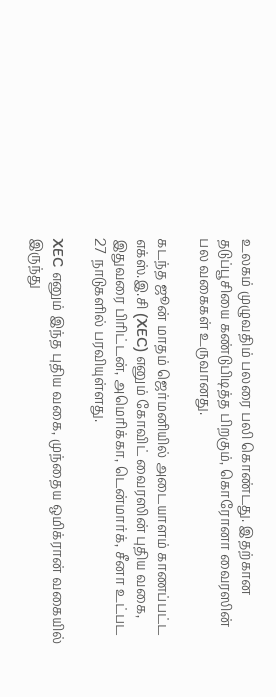உலகம் முழுவதிம் பலரை பலி கொண்டது. இதற்கான தடுப்பூசியை கண்டுபிடித்த பிறகும், கொரோனா வைரஸின் பல வகைகள் உருவானது.

கடந்த ஜூன் மாதம் ஜெர்மனியில் அடையாளம் காணப்பட்ட எக்ஸ்.இ.சி (XEC) எனும் கோவிட் வைரஸின் புதிய வகை, இதுவரை பிரிட்டன், அமெரிக்கா, டென்மார்க், சீனா உட்பட 27 நாடுகளில் பரவியுள்ளது.

XEC எனும் இந்த புதிய வகை, முந்தைய ஒமிக்ரான் வகையில் இருந்து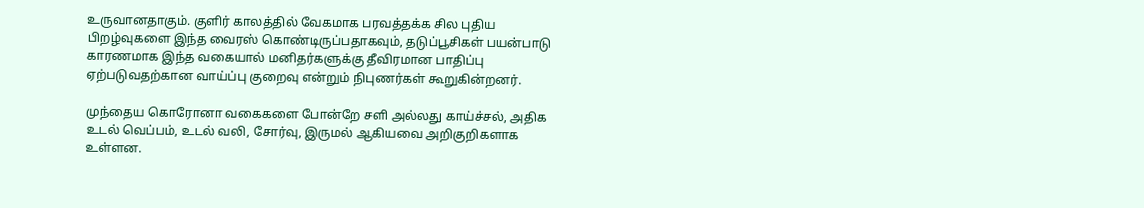உருவானதாகும். குளிர் காலத்தில் வேகமாக பரவத்தக்க சில புதிய பிறழ்வுகளை இந்த வைரஸ் கொண்டிருப்பதாகவும், தடுப்பூசிகள் பயன்பாடு காரணமாக இந்த வகையால் மனிதர்களுக்கு தீவிரமான பாதிப்பு ஏற்படுவதற்கான வாய்ப்பு குறைவு என்றும் நிபுணர்கள் கூறுகின்றனர்.

முந்தைய கொரோனா வகைகளை போன்றே சளி அல்லது காய்ச்சல், அதிக உடல் வெப்பம், உடல் வலி, சோர்வு, இருமல் ஆகியவை அறிகுறிகளாக உள்ளன.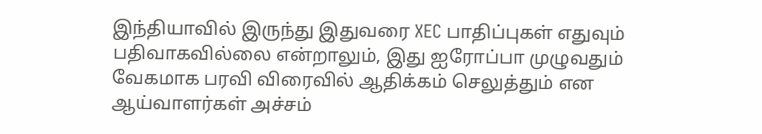இந்தியாவில் இருந்து இதுவரை XEC பாதிப்புகள் எதுவும் பதிவாகவில்லை என்றாலும், இது ஐரோப்பா முழுவதும் வேகமாக பரவி விரைவில் ஆதிக்கம் செலுத்தும் என ஆய்வாளர்கள் அச்சம்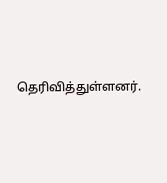தெரிவித்துள்ளனர்.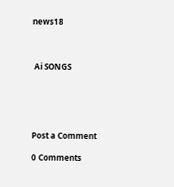news18



 Ai SONGS





Post a Comment

0 Comments